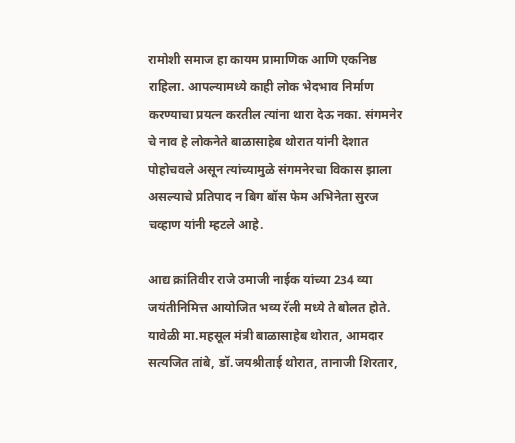रामोशी समाज हा कायम प्रामाणिक आणि एकनिष्ठ राहिला. आपल्यामध्ये काही लोक भेदभाव निर्माण करण्याचा प्रयत्न करतील त्यांना थारा देऊ नका. संगमनेर चे नाव हे लोकनेते बाळासाहेब थोरात यांनी देशात पोहोचवले असून त्यांच्यामुळे संगमनेरचा विकास झाला असल्याचे प्रतिपाद न बिग बॉस फेम अभिनेता सुरज चव्हाण यांनी म्हटले आहे.

आद्य क्रांतिवीर राजे उमाजी नाईक यांच्या 234 व्या जयंतीनिमित्त आयोजित भव्य रॅली मध्ये ते बोलत होते. यावेळी मा.महसूल मंत्री बाळासाहेब थोरात, आमदार सत्यजित तांबे, डॉ.जयश्रीताई थोरात, तानाजी शिरतार,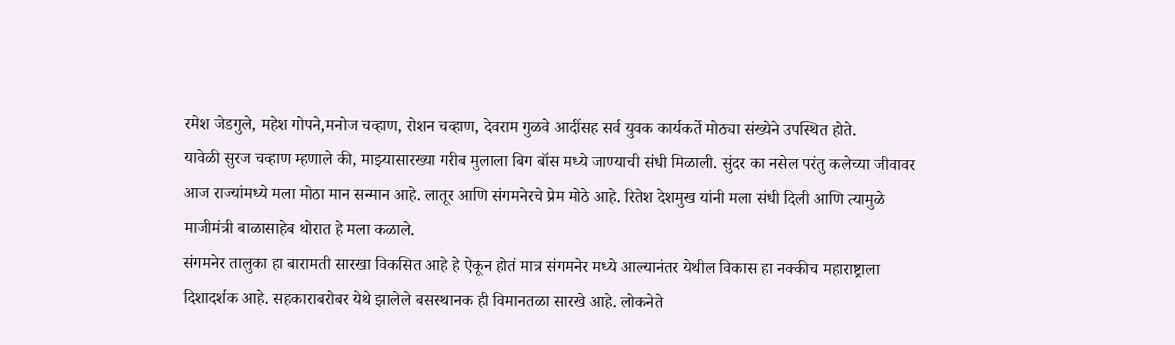रमेश जेडगुले, महेश गोपने,मनोज चव्हाण, रोशन चव्हाण, देवराम गुळवे आदींसह सर्व युवक कार्यकर्ते मोठ्या संख्येने उपस्थित होते.
यावेळी सुरज चव्हाण म्हणाले की, माझ्यासारख्या गरीब मुलाला बिग बॉस मध्ये जाण्याची संधी मिळाली. सुंदर का नसेल परंतु कलेच्या जीवावर आज राज्यांमध्ये मला मोठा मान सन्मान आहे. लातूर आणि संगमनेरचे प्रेम मोठे आहे. रितेश देशमुख यांनी मला संधी दिली आणि त्यामुळे माजीमंत्री बाळासाहेब थोरात हे मला कळाले.
संगमनेर तालुका हा बारामती सारखा विकसित आहे हे ऐकून होतं मात्र संगमनेर मध्ये आल्यानंतर येथील विकास हा नक्कीच महाराष्ट्राला दिशादर्शक आहे. सहकाराबरोबर येथे झालेले बसस्थानक ही विमानतळा सारखे आहे. लोकनेते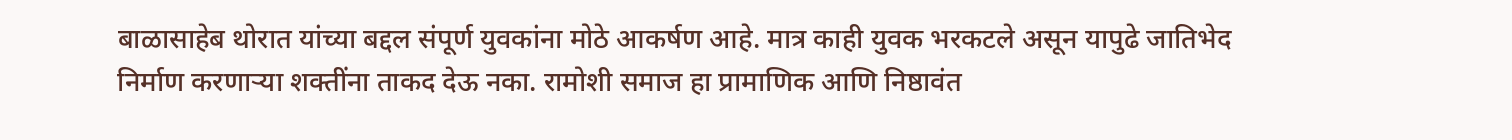बाळासाहेब थोरात यांच्या बद्दल संपूर्ण युवकांना मोठे आकर्षण आहे. मात्र काही युवक भरकटले असून यापुढे जातिभेद निर्माण करणाऱ्या शक्तींना ताकद देऊ नका. रामोशी समाज हा प्रामाणिक आणि निष्ठावंत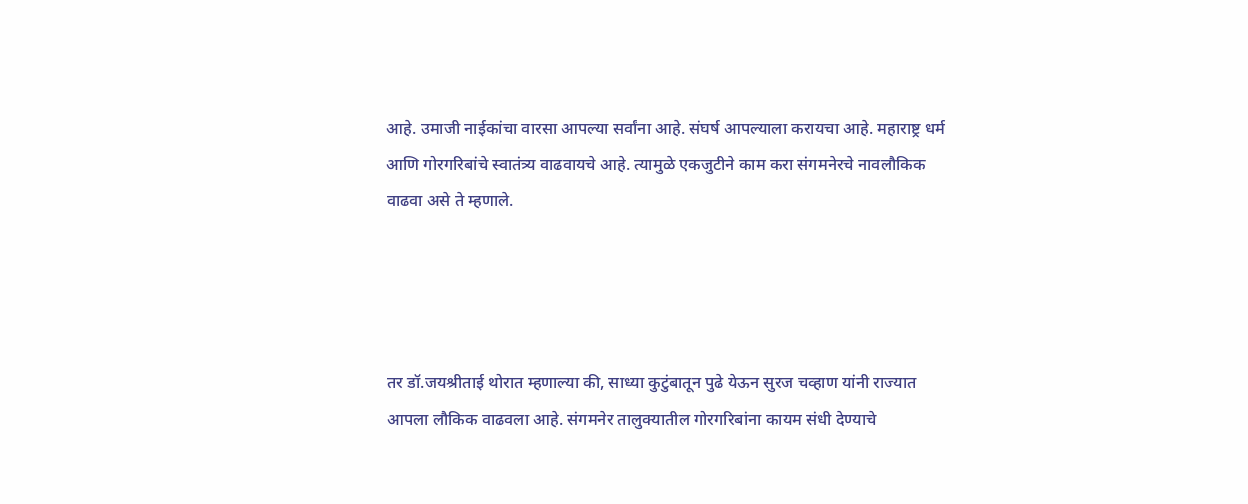आहे. उमाजी नाईकांचा वारसा आपल्या सर्वांना आहे. संघर्ष आपल्याला करायचा आहे. महाराष्ट्र धर्म आणि गोरगरिबांचे स्वातंत्र्य वाढवायचे आहे. त्यामुळे एकजुटीने काम करा संगमनेरचे नावलौकिक वाढवा असे ते म्हणाले.




तर डॉ.जयश्रीताई थोरात म्हणाल्या की, साध्या कुटुंबातून पुढे येऊन सुरज चव्हाण यांनी राज्यात आपला लौकिक वाढवला आहे. संगमनेर तालुक्यातील गोरगरिबांना कायम संधी देण्याचे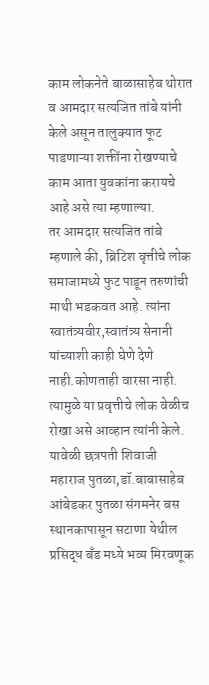काम लोकनेते बाळासाहेब थोरात व आमदार सत्यजित तांबे यांनी केले असून तालुक्यात फूट पाडणाऱ्या शक्तींना रोखण्याचे काम आता युवकांना करायचे आहे असे त्या म्हणाल्या.
तर आमदार सत्यजित तांबे म्हणाले की, ब्रिटिश वृत्तीचे लोक समाजामध्ये फुट पाडून तरुणांची माथी भडकवत आहे. त्यांना स्वातंत्र्यवीर,स्वातंत्र्य सेनानी यांच्याशी काही घेणे देणे नाही.कोणताही वारसा नाही. त्यामुळे या प्रवृत्तीचे लोक वेळीच रोखा असे आव्हान त्यांनी केले.
यावेळी छत्रपती शिवाजी महाराज पुतळा,डॉ.बाबासाहेब आंबेडकर पुतळा संगमनेर बस स्थानकापासून सटाणा येथील प्रसिद्ध बँड मध्ये भव्य मिरवणूक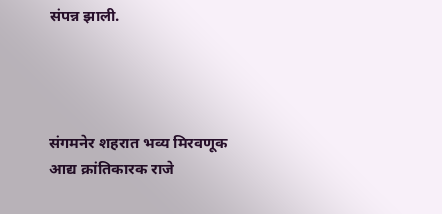संपन्न झाली.




संगमनेर शहरात भव्य मिरवणूक
आद्य क्रांतिकारक राजे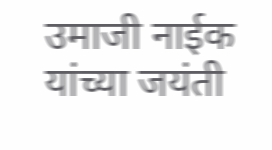उमाजी नाईक यांच्या जयंती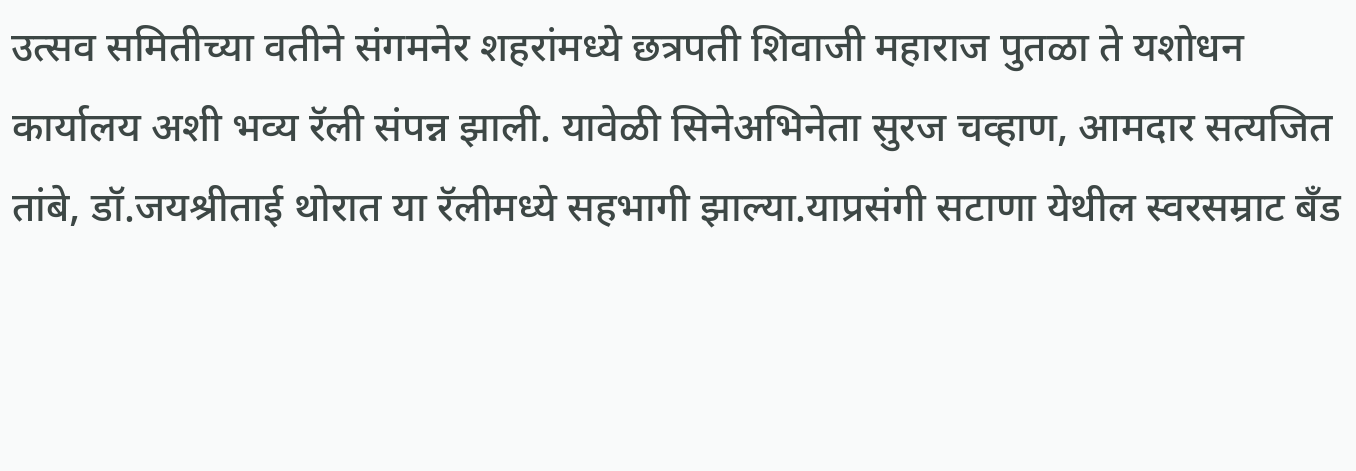उत्सव समितीच्या वतीने संगमनेर शहरांमध्ये छत्रपती शिवाजी महाराज पुतळा ते यशोधन कार्यालय अशी भव्य रॅली संपन्न झाली. यावेळी सिनेअभिनेता सुरज चव्हाण, आमदार सत्यजित तांबे, डॉ.जयश्रीताई थोरात या रॅलीमध्ये सहभागी झाल्या.याप्रसंगी सटाणा येथील स्वरसम्राट बँड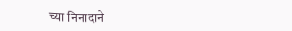च्या निनादाने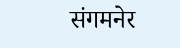संगमनेर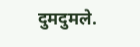दुमदुमले.